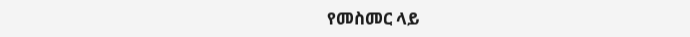የመስመር ላይ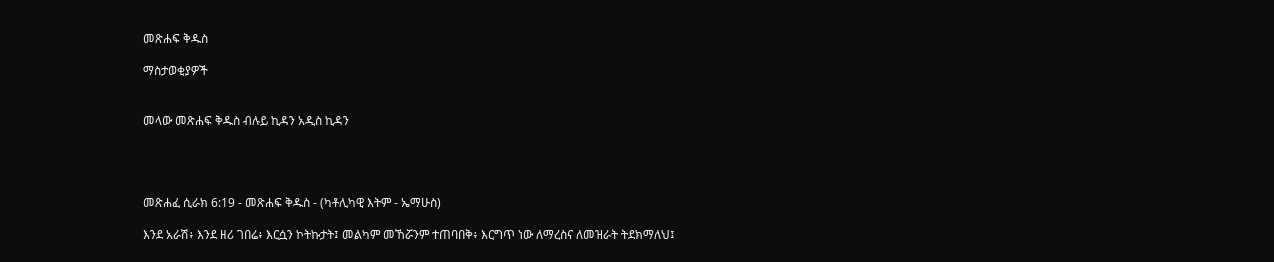መጽሐፍ ቅዱስ

ማስታወቂያዎች


መላው መጽሐፍ ቅዱስ ብሉይ ኪዳን አዲስ ኪዳን




መጽሐፈ ሲራክ 6:19 - መጽሐፍ ቅዱስ - (ካቶሊካዊ እትም - ኤማሁስ)

እንደ አራሽ፥ እንደ ዘሪ ገበሬ፥ እርሷን ኮትኩታት፤ መልካም መኸሯንም ተጠባበቅ፥ እርግጥ ነው ለማረስና ለመዝራት ትደክማለህ፤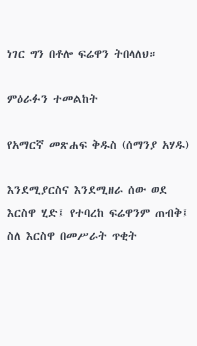ነገር ግን በቶሎ ፍሬዋን ትበላለህ።

ምዕራፉን ተመልከት

የአማርኛ መጽሐፍ ቅዱስ (ሰማንያ አሃዱ)

እንደሚያርስና እንደሚዘራ ሰው ወደ እርስዋ ሂድ፤ የተባረከ ፍሬዋንም ጠብቅ፤ ስለ እርስዋ በመሥራት ጥቂት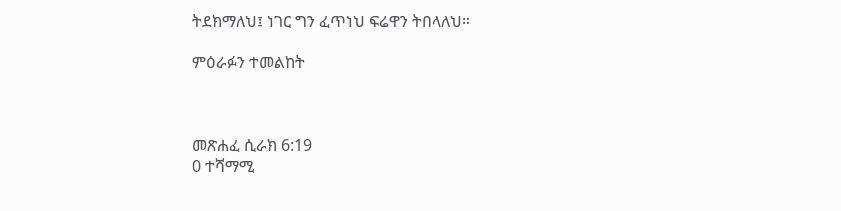ትደክማለህ፤ ነገር ግን ፈጥነህ ፍሬዋን ትበላለህ።

ምዕራፉን ተመልከት



መጽሐፈ ሲራክ 6:19
0 ተሻማሚ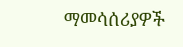ማመሳሰሪያዎች